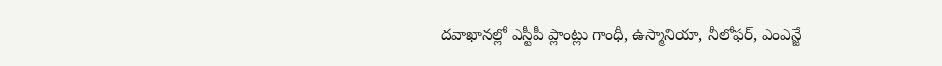దవాఖానల్లో ఎస్టీపీ ప్లాంట్లు గాంధీ, ఉస్మానియా, నీలోఫర్, ఎంఎన్జే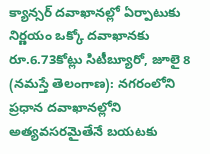క్యాన్సర్ దవాఖానల్లో ఏర్పాటుకు నిర్ణయం ఒక్కో దవాఖానకు రూ.6.73కోట్లు సిటీబ్యూరో, జూలై 8 (నమస్తే తెలంగాణ): నగరంలోని ప్రధాన దవాఖానల్లోని
అత్యవసరమైతేనే బయటకు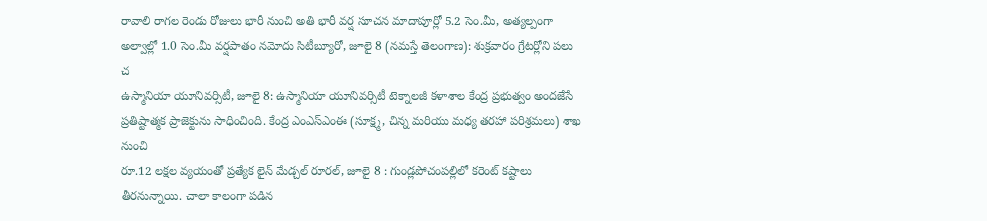రావాలి రాగల రెండు రోజులు భారీ నుంచి అతి భారీ వర్ష సూచన మాదాపూర్లో 5.2 సెం.మీ, అత్యల్పంగా అల్వాల్లో 1.0 సెం.మీ వర్షపాతం నమోదు సిటీబ్యూరో, జూలై 8 (నమస్తే తెలంగాణ): శుక్రవారం గ్రేటర్లోని పలు చ
ఉస్మానియా యూనివర్సిటీ, జూలై 8: ఉస్మానియా యూనివర్సిటీ టెక్నాలజీ కళాశాల కేంద్ర ప్రభుత్వం అందజేసే ప్రతిష్టాత్మక ప్రాజెక్టును సాధించింది. కేంద్ర ఎంఎస్ఎంఈ (సూక్ష్మ, చిన్న మరియు మధ్య తరహా పరిశ్రమలు) శాఖ నుంచి
రూ.12 లక్షల వ్యయంతో ప్రత్యేక లైన్ మేడ్చల్ రూరల్, జూలై 8 : గుండ్లపోచంపల్లిలో కరెంట్ కష్టాలు తీరనున్నాయి. చాలా కాలంగా పడిన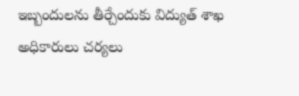ఇబ్బందులను తీర్చేందుకు విద్యుత్ శాఖ అధికారులు చర్యలు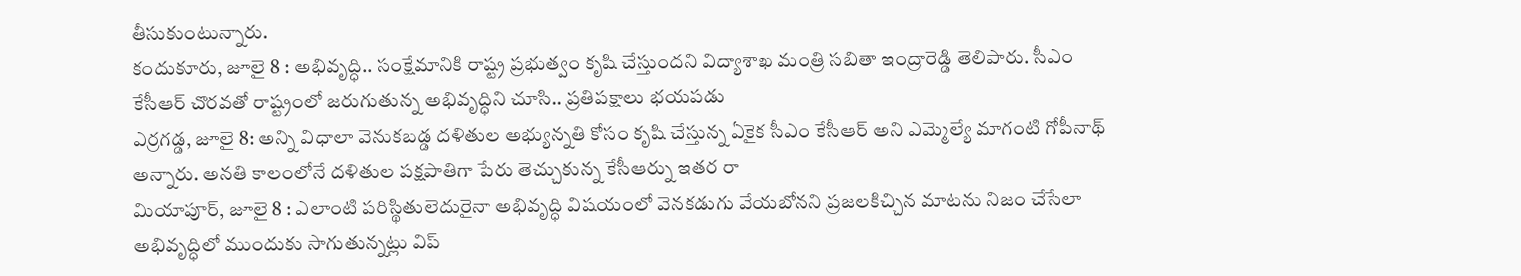తీసుకుంటున్నారు.
కందుకూరు, జూలై 8 : అభివృద్ధి.. సంక్షేమానికి రాష్ట్ర ప్రభుత్వం కృషి చేస్తుందని విద్యాశాఖ మంత్రి సబితా ఇంద్రారెడ్డి తెలిపారు. సీఎం కేసీఆర్ చొరవతో రాష్ట్రంలో జరుగుతున్న అభివృద్ధిని చూసి.. ప్రతిపక్షాలు భయపడు
ఎర్రగడ్డ, జూలై 8: అన్ని విధాలా వెనుకబడ్డ దళితుల అభ్యున్నతి కోసం కృషి చేస్తున్న ఏకైక సీఎం కేసీఆర్ అని ఎమ్మెల్యే మాగంటి గోపీనాథ్ అన్నారు. అనతి కాలంలోనే దళితుల పక్షపాతిగా పేరు తెచ్చుకున్న కేసీఆర్ను ఇతర రా
మియాపూర్, జూలై 8 : ఎలాంటి పరిస్థితులెదురైనా అభివృద్ధి విషయంలో వెనకడుగు వేయబోనని ప్రజలకిచ్చిన మాటను నిజం చేసేలా అభివృద్ధిలో ముందుకు సాగుతున్నట్లు విప్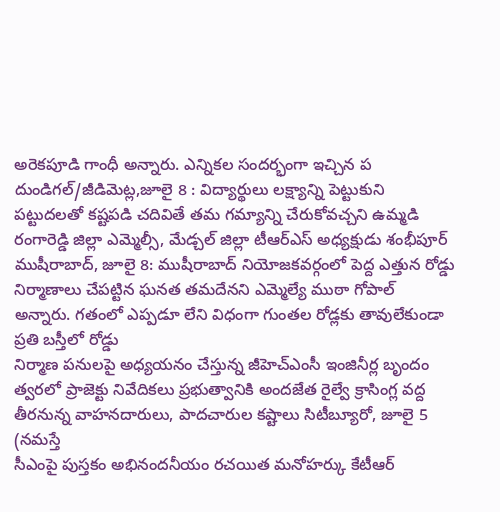అరెకపూడి గాంధీ అన్నారు. ఎన్నికల సందర్భంగా ఇచ్చిన ప
దుండిగల్/జీడిమెట్ల,జూలై 8 : విద్యార్థులు లక్ష్యాన్ని పెట్టుకుని పట్టుదలతో కష్టపడి చదివితే తమ గమ్యాన్ని చేరుకోవచ్చని ఉమ్మడి రంగారెడ్డి జిల్లా ఎమ్మెల్సీ, మేడ్చల్ జిల్లా టీఆర్ఎస్ అధ్యక్షుడు శంభీపూర్
ముషీరాబాద్, జూలై 8: ముషీరాబాద్ నియోజకవర్గంలో పెద్ద ఎత్తున రోడ్డు నిర్మాణాలు చేపట్టిన ఘనత తమదేనని ఎమ్మెల్యే ముఠా గోపాల్ అన్నారు. గతంలో ఎప్పడూ లేని విధంగా గుంతల రోడ్లకు తావులేకుండా ప్రతి బస్తీలో రోడ్డు
నిర్మాణ పనులపై అధ్యయనం చేస్తున్న జీహెచ్ఎంసీ ఇంజినీర్ల బృందం త్వరలో ప్రాజెక్టు నివేదికలు ప్రభుత్వానికి అందజేత రైల్వే క్రాసింగ్ల వద్ద తీరనున్న వాహనదారులు, పాదచారుల కష్టాలు సిటీబ్యూరో, జూలై 5 (నమస్తే
సీఎంపై పుస్తకం అభినందనీయం రచయిత మనోహర్కు కేటీఆర్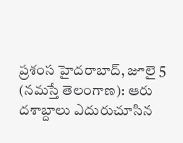ప్రశంస హైదరాబాద్, జూలై 5 (నమస్తే తెలంగాణ): ఆరు దశాబ్దాలు ఎదురుచూసిన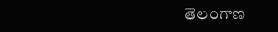తెలంగాణ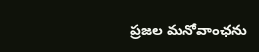ప్రజల మనోవాంఛను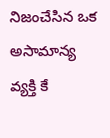నిజంచేసిన ఒక అసామాన్య వ్యక్తి కే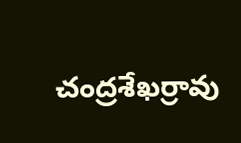చంద్రశేఖర్రావు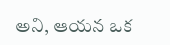అని, ఆయన ఒక